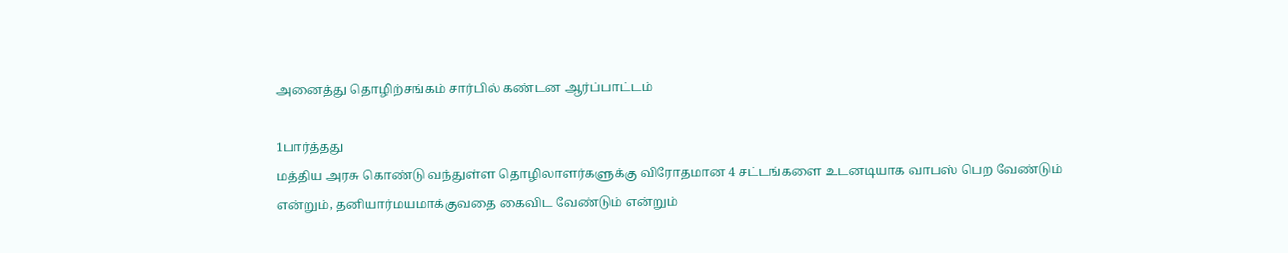அனைத்து தொழிற்சங்கம் சார்பில் கண்டன ஆர்ப்பாட்டம்

1பார்த்தது
மத்திய அரசு கொண்டு வந்துள்ள தொழிலாளர்களுக்கு விரோதமான 4 சட்டங்களை உடனடியாக வாபஸ் பெற வேண்டும் என்றும், தனியார்மயமாக்குவதை கைவிட வேண்டும் என்றும்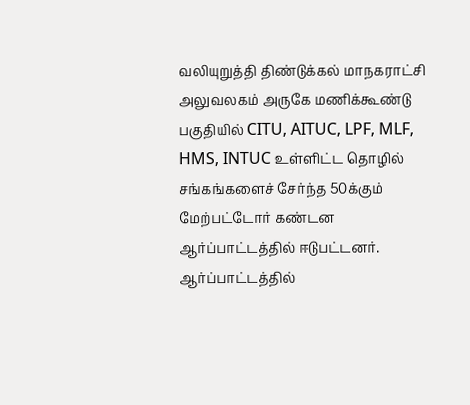வலியுறுத்தி திண்டுக்கல் மாநகராட்சி அலுவலகம் அருகே மணிக்கூண்டு பகுதியில் CITU, AITUC, LPF, MLF, HMS, INTUC உள்ளிட்ட தொழில் சங்கங்களைச் சேர்ந்த 50க்கும் மேற்பட்டோர் கண்டன ஆர்ப்பாட்டத்தில் ஈடுபட்டனர். ஆர்ப்பாட்டத்தில்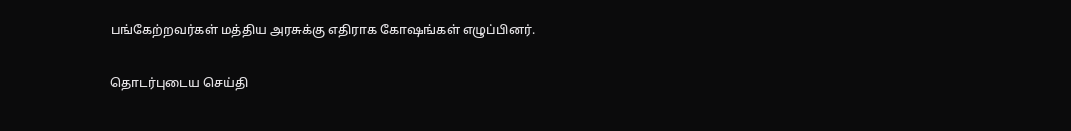பங்கேற்றவர்கள் மத்திய அரசுக்கு எதிராக கோஷங்கள் எழுப்பினர்.

தொடர்புடைய செய்தி